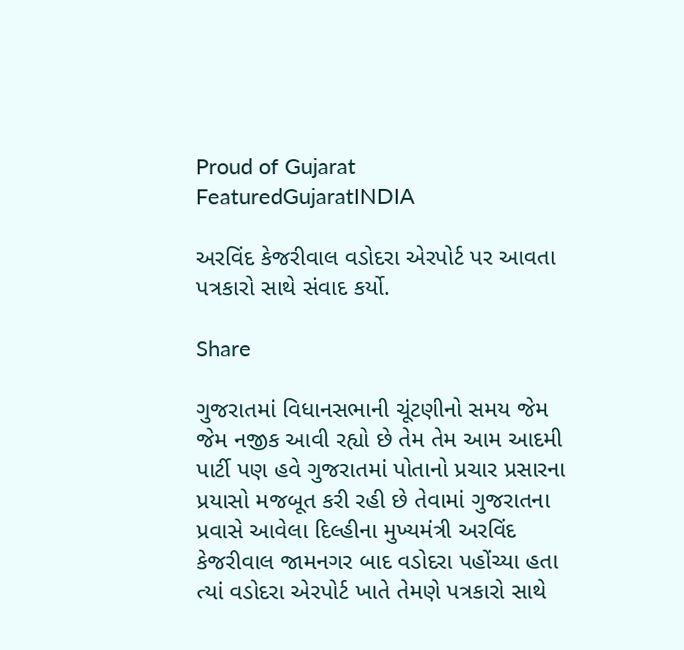Proud of Gujarat
FeaturedGujaratINDIA

અરવિંદ કેજરીવાલ વડોદરા એરપોર્ટ પર આવતા પત્રકારો સાથે સંવાદ કર્યો.

Share

ગુજરાતમાં વિધાનસભાની ચૂંટણીનો સમય જેમ જેમ નજીક આવી રહ્યો છે તેમ તેમ આમ આદમી પાર્ટી પણ હવે ગુજરાતમાં પોતાનો પ્રચાર પ્રસારના પ્રયાસો મજબૂત કરી રહી છે તેવામાં ગુજરાતના પ્રવાસે આવેલા દિલ્હીના મુખ્યમંત્રી અરવિંદ કેજરીવાલ જામનગર બાદ વડોદરા પહોંચ્યા હતા ત્યાં વડોદરા એરપોર્ટ ખાતે તેમણે પત્રકારો સાથે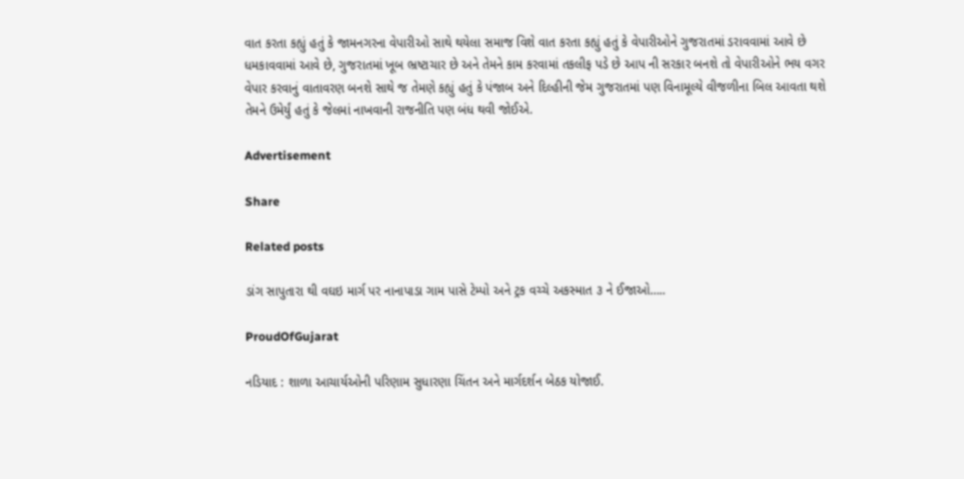વાત કરતા કહ્યું હતું કે જામનગરના વેપારીઓ સાથે થયેલા સમાજ વિશે વાત કરતા કહ્યું હતું કે વેપારીઓને ગુજરાતમાં ડરાવવામાં આવે છે ધમકાવવામાં આવે છે, ગુજરાતમાં ખૂબ ભ્રષ્ટાચાર છે અને તેમને કામ કરવામાં તકલીફ પડે છે આપ ની સરકાર બનશે તો વેપારીઓને ભય વગર વેપાર કરવાનું વાતાવરણ બનશે સાથે જ તેમણે કહ્યું હતું કે પંજાબ અને દિલ્હીની જેમ ગુજરાતમાં પણ વિનામૂલ્યે વીજળીના બિલ આવતા થશે તેમને ઉમેર્યું હતું કે જેલમાં નાખવાની રાજનીતિ પણ બંધ થવી જોઈએ.

Advertisement

Share

Related posts

ડાંગ સાપુતારા થી વઘઇ માર્ગ પર નાનાપાડા ગામ પાસે ટેમ્પો અને ટ્રક વચ્ચે અકસ્માત ૩ ને ઈજાઓ…..

ProudOfGujarat

નડિયાદ : શાળા આચાર્યઓની પરિણામ સુધારણા ચિંતન અને માર્ગદર્શન બેઠક યોજાઈ.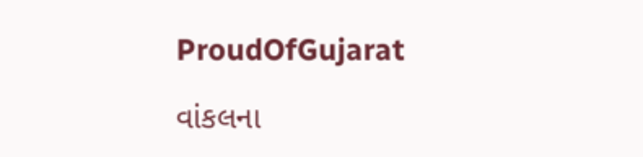ProudOfGujarat

વાંકલના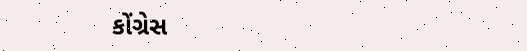કોંગ્રેસ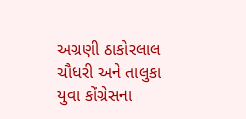અગ્રણી ઠાકોરલાલ ચૌધરી અને તાલુકા યુવા કોંગ્રેસના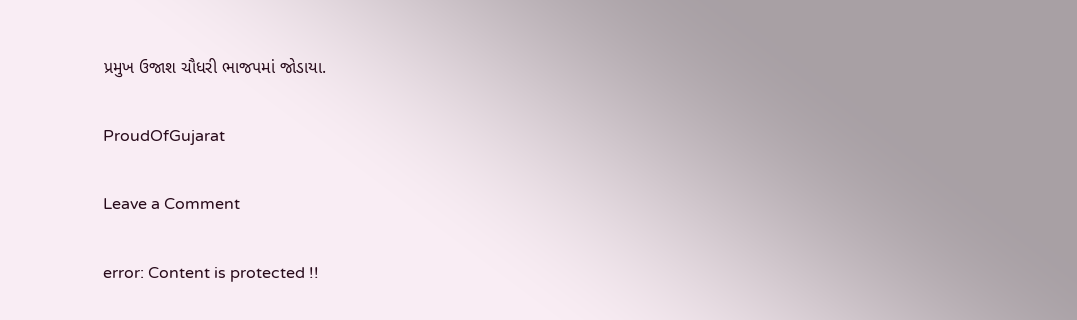પ્રમુખ ઉજાશ ચૌધરી ભાજપમાં જોડાયા.

ProudOfGujarat

Leave a Comment

error: Content is protected !!